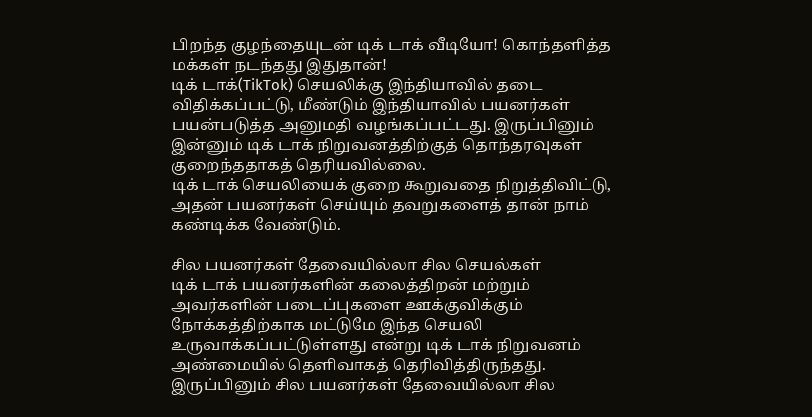பிறந்த குழந்தையுடன் டிக் டாக் வீடியோ! கொந்தளித்த மக்கள் நடந்தது இதுதான்!
டிக் டாக்(TikTok) செயலிக்கு இந்தியாவில் தடை விதிக்கப்பட்டு, மீண்டும் இந்தியாவில் பயனர்கள் பயன்படுத்த அனுமதி வழங்கப்பட்டது. இருப்பினும் இன்னும் டிக் டாக் நிறுவனத்திற்குத் தொந்தரவுகள் குறைந்ததாகத் தெரியவில்லை.
டிக் டாக் செயலியைக் குறை கூறுவதை நிறுத்திவிட்டு, அதன் பயனர்கள் செய்யும் தவறுகளைத் தான் நாம் கண்டிக்க வேண்டும்.

சில பயனர்கள் தேவையில்லா சில செயல்கள்
டிக் டாக் பயனர்களின் கலைத்திறன் மற்றும் அவர்களின் படைப்புகளை ஊக்குவிக்கும் நோக்கத்திற்காக மட்டுமே இந்த செயலி உருவாக்கப்பட்டுள்ளது என்று டிக் டாக் நிறுவனம் அண்மையில் தெளிவாகத் தெரிவித்திருந்தது. இருப்பினும் சில பயனர்கள் தேவையில்லா சில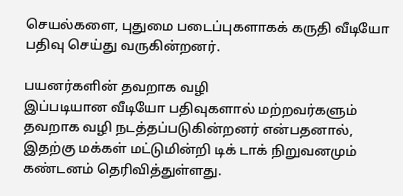செயல்களை, புதுமை படைப்புகளாகக் கருதி வீடியோ பதிவு செய்து வருகின்றனர்.

பயனர்களின் தவறாக வழி
இப்படியான வீடியோ பதிவுகளால் மற்றவர்களும் தவறாக வழி நடத்தப்படுகின்றனர் என்பதனால், இதற்கு மக்கள் மட்டுமின்றி டிக் டாக் நிறுவனமும் கண்டனம் தெரிவித்துள்ளது.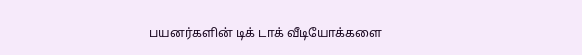பயனர்களின் டிக் டாக் வீடியோக்களை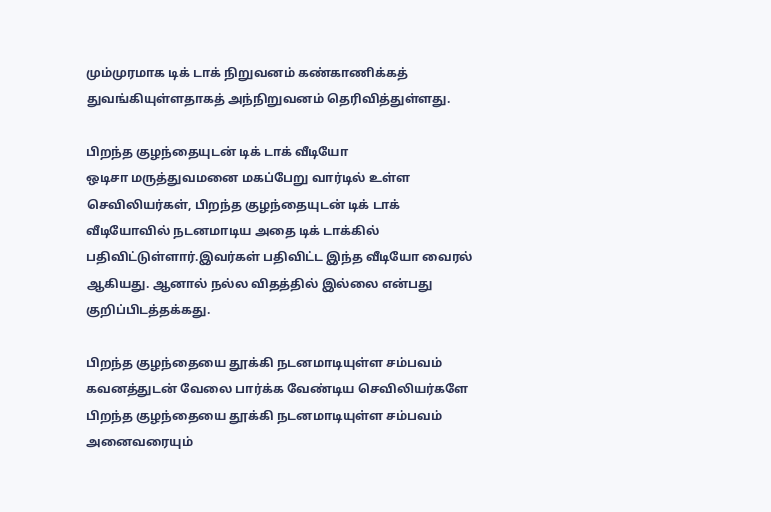மும்முரமாக டிக் டாக் நிறுவனம் கண்காணிக்கத் துவங்கியுள்ளதாகத் அந்நிறுவனம் தெரிவித்துள்ளது.

பிறந்த குழந்தையுடன் டிக் டாக் வீடியோ
ஒடிசா மருத்துவமனை மகப்பேறு வார்டில் உள்ள செவிலியர்கள், பிறந்த குழந்தையுடன் டிக் டாக் வீடியோவில் நடனமாடிய அதை டிக் டாக்கில் பதிவிட்டுள்ளார்.இவர்கள் பதிவிட்ட இந்த வீடியோ வைரல் ஆகியது. ஆனால் நல்ல விதத்தில் இல்லை என்பது குறிப்பிடத்தக்கது.

பிறந்த குழந்தையை தூக்கி நடனமாடியுள்ள சம்பவம்
கவனத்துடன் வேலை பார்க்க வேண்டிய செவிலியர்களே பிறந்த குழந்தையை தூக்கி நடனமாடியுள்ள சம்பவம் அனைவரையும்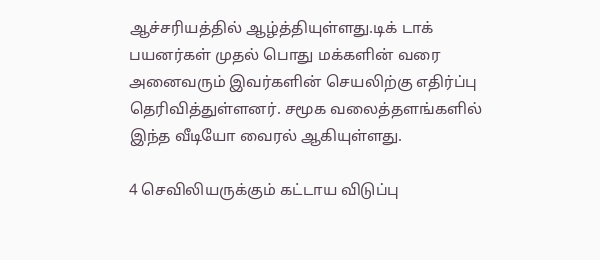ஆச்சரியத்தில் ஆழ்த்தியுள்ளது.டிக் டாக் பயனர்கள் முதல் பொது மக்களின் வரை அனைவரும் இவர்களின் செயலிற்கு எதிர்ப்பு தெரிவித்துள்ளனர். சமூக வலைத்தளங்களில் இந்த வீடியோ வைரல் ஆகியுள்ளது.

4 செவிலியருக்கும் கட்டாய விடுப்பு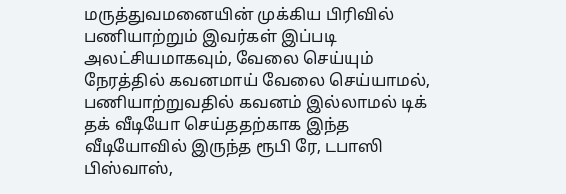மருத்துவமனையின் முக்கிய பிரிவில் பணியாற்றும் இவர்கள் இப்படி அலட்சியமாகவும், வேலை செய்யும் நேரத்தில் கவனமாய் வேலை செய்யாமல், பணியாற்றுவதில் கவனம் இல்லாமல் டிக் தக் வீடியோ செய்ததற்காக இந்த வீடியோவில் இருந்த ரூபி ரே, டபாஸி பிஸ்வாஸ்,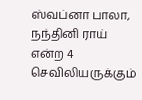ஸ்வப்னா பாலா, நந்தினி ராய் என்ற 4 செவிலியருக்கும்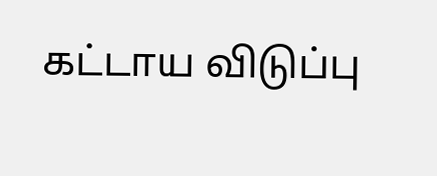கட்டாய விடுப்பு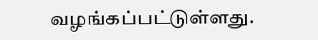வழங்கப்பட்டுள்ளது.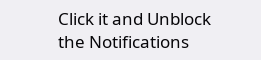Click it and Unblock the Notifications